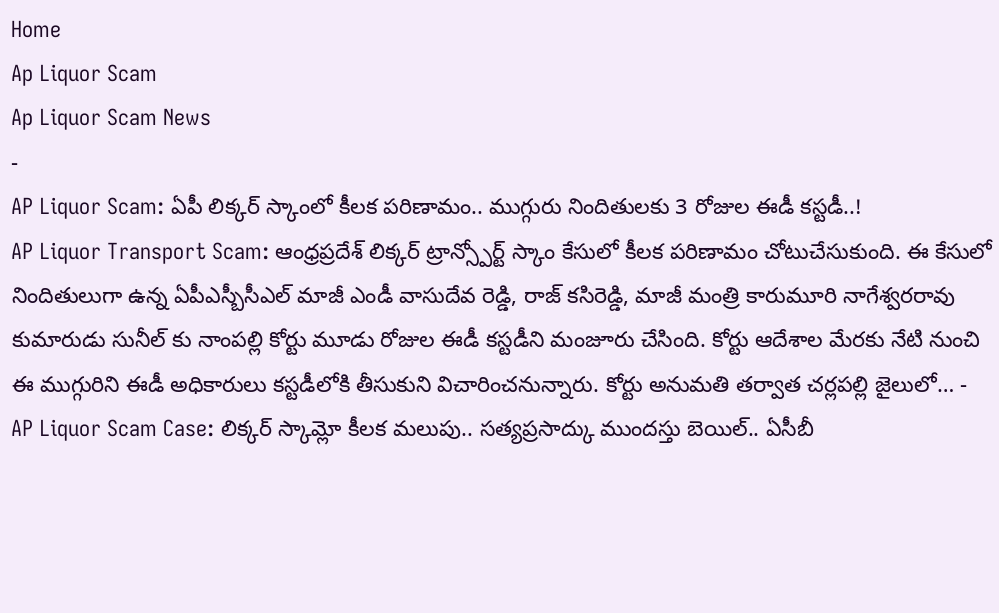Home
Ap Liquor Scam
Ap Liquor Scam News
-
AP Liquor Scam: ఏపీ లిక్కర్ స్కాంలో కీలక పరిణామం.. ముగ్గురు నిందితులకు 3 రోజుల ఈడీ కస్టడీ..!
AP Liquor Transport Scam: ఆంధ్రప్రదేశ్ లిక్కర్ ట్రాన్స్పోర్ట్ స్కాం కేసులో కీలక పరిణామం చోటుచేసుకుంది. ఈ కేసులో నిందితులుగా ఉన్న ఏపీఎస్బీసీఎల్ మాజీ ఎండీ వాసుదేవ రెడ్డి, రాజ్ కసిరెడ్డి, మాజీ మంత్రి కారుమూరి నాగేశ్వరరావు కుమారుడు సునీల్ కు నాంపల్లి కోర్టు మూడు రోజుల ఈడీ కస్టడీని మంజూరు చేసింది. కోర్టు ఆదేశాల మేరకు నేటి నుంచి ఈ ముగ్గురిని ఈడీ అధికారులు కస్టడీలోకి తీసుకుని విచారించనున్నారు. కోర్టు అనుమతి తర్వాత చర్లపల్లి జైలులో… -
AP Liquor Scam Case: లిక్కర్ స్కామ్లో కీలక మలుపు.. సత్యప్రసాద్కు ముందస్తు బెయిల్.. ఏసీబీ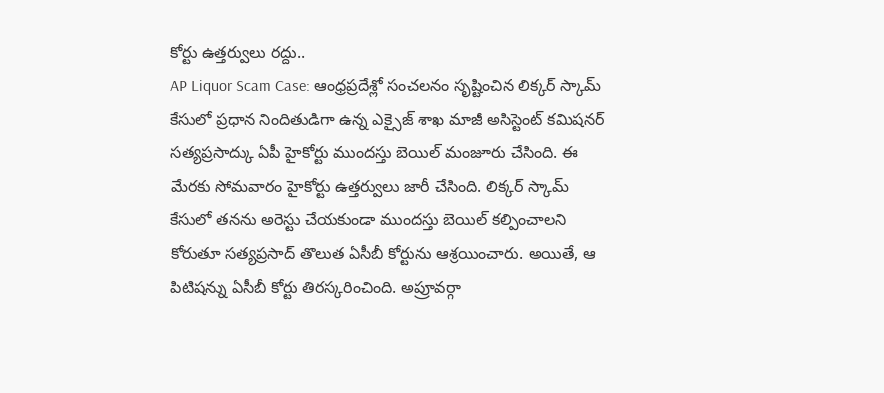కోర్టు ఉత్తర్వులు రద్దు..
AP Liquor Scam Case: ఆంధ్రప్రదేశ్లో సంచలనం సృష్టించిన లిక్కర్ స్కామ్ కేసులో ప్రధాన నిందితుడిగా ఉన్న ఎక్సైజ్ శాఖ మాజీ అసిస్టెంట్ కమిషనర్ సత్యప్రసాద్కు ఏపీ హైకోర్టు ముందస్తు బెయిల్ మంజూరు చేసింది. ఈ మేరకు సోమవారం హైకోర్టు ఉత్తర్వులు జారీ చేసింది. లిక్కర్ స్కామ్ కేసులో తనను అరెస్టు చేయకుండా ముందస్తు బెయిల్ కల్పించాలని కోరుతూ సత్యప్రసాద్ తొలుత ఏసీబీ కోర్టును ఆశ్రయించారు. అయితే, ఆ పిటిషన్ను ఏసీబీ కోర్టు తిరస్కరించింది. అప్రూవర్గా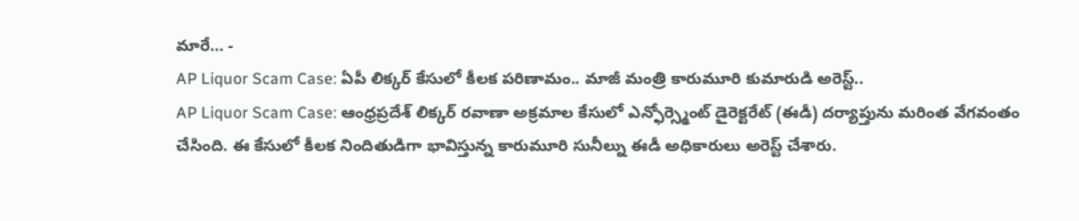మారే… -
AP Liquor Scam Case: ఏపీ లిక్కర్ కేసులో కీలక పరిణామం.. మాజీ మంత్రి కారుమూరి కుమారుడి అరెస్ట్..
AP Liquor Scam Case: ఆంధ్రప్రదేశ్ లిక్కర్ రవాణా అక్రమాల కేసులో ఎన్ఫోర్స్మెంట్ డైరెక్టరేట్ (ఈడీ) దర్యాప్తును మరింత వేగవంతం చేసింది. ఈ కేసులో కీలక నిందితుడిగా భావిస్తున్న కారుమూరి సునీల్ను ఈడీ అధికారులు అరెస్ట్ చేశారు.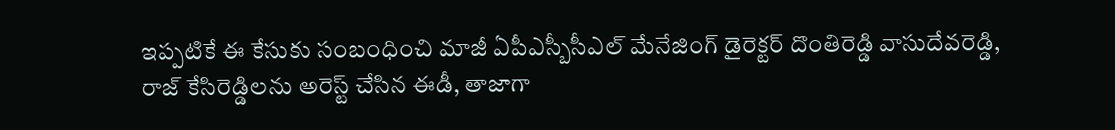ఇప్పటికే ఈ కేసుకు సంబంధించి మాజీ ఏపీఎస్బీసీఎల్ మేనేజింగ్ డైరెక్టర్ దొంతిరెడ్డి వాసుదేవరెడ్డి, రాజ్ కేసిరెడ్డిలను అరెస్ట్ చేసిన ఈడీ, తాజాగా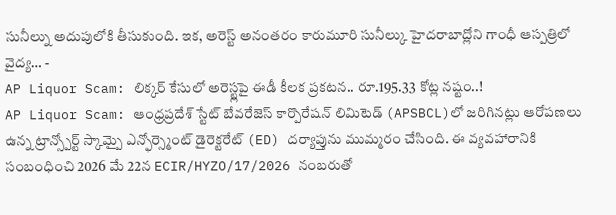సునీల్ను అదుపులోకి తీసుకుంది. ఇక, అరెస్ట్ అనంతరం కారుమూరి సునీల్కు హైదరాబాద్లోని గాంధీ ఆస్పత్రిలో వైద్య… -
AP Liquor Scam: లిక్కర్ కేసులో అరెస్ట్లపై ఈడీ కీలక ప్రకటన.. రూ.195.33 కోట్ల నష్టం..!
AP Liquor Scam: ఆంధ్రప్రదేశ్ స్టేట్ బేవరేజెస్ కార్పొరేషన్ లిమిటెడ్ (APSBCL)లో జరిగినట్లు ఆరోపణలు ఉన్న ట్రాన్స్పోర్ట్ స్కామ్పై ఎన్ఫోర్స్మెంట్ డైరెక్టరేట్ (ED) దర్యాప్తును ముమ్మరం చేసింది. ఈ వ్యవహారానికి సంబంధించి 2026 మే 22న ECIR/HYZO/17/2026 నంబరుతో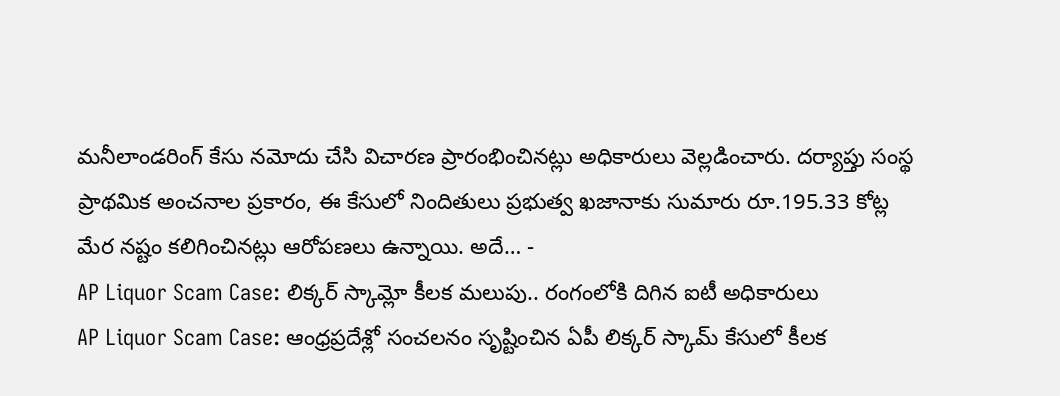మనీలాండరింగ్ కేసు నమోదు చేసి విచారణ ప్రారంభించినట్లు అధికారులు వెల్లడించారు. దర్యాప్తు సంస్థ ప్రాథమిక అంచనాల ప్రకారం, ఈ కేసులో నిందితులు ప్రభుత్వ ఖజానాకు సుమారు రూ.195.33 కోట్ల మేర నష్టం కలిగించినట్లు ఆరోపణలు ఉన్నాయి. అదే… -
AP Liquor Scam Case: లిక్కర్ స్కామ్లో కీలక మలుపు.. రంగంలోకి దిగిన ఐటీ అధికారులు
AP Liquor Scam Case: ఆంధ్రప్రదేశ్లో సంచలనం సృష్టించిన ఏపీ లిక్కర్ స్కామ్ కేసులో కీలక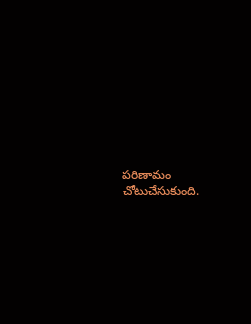పరిణామం చోటుచేసుకుంది.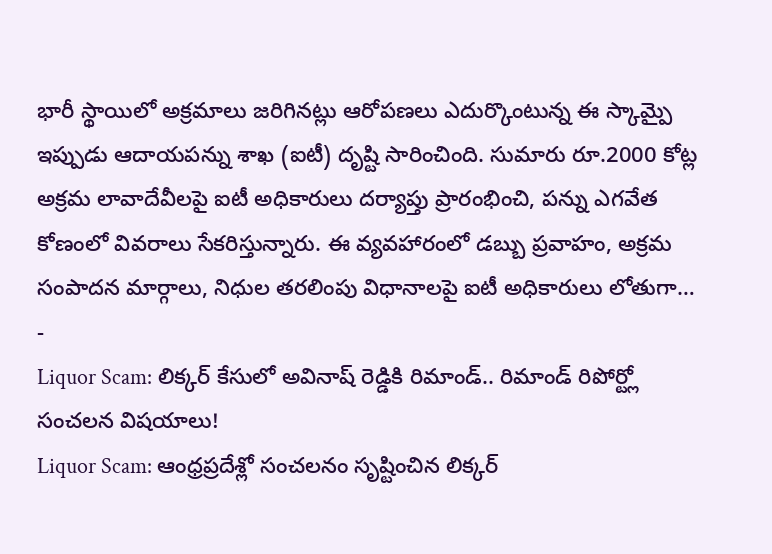భారీ స్థాయిలో అక్రమాలు జరిగినట్లు ఆరోపణలు ఎదుర్కొంటున్న ఈ స్కామ్పై ఇప్పుడు ఆదాయపన్ను శాఖ (ఐటీ) దృష్టి సారించింది. సుమారు రూ.2000 కోట్ల అక్రమ లావాదేవీలపై ఐటీ అధికారులు దర్యాప్తు ప్రారంభించి, పన్ను ఎగవేత కోణంలో వివరాలు సేకరిస్తున్నారు. ఈ వ్యవహారంలో డబ్బు ప్రవాహం, అక్రమ సంపాదన మార్గాలు, నిధుల తరలింపు విధానాలపై ఐటీ అధికారులు లోతుగా… -
Liquor Scam: లిక్కర్ కేసులో అవినాష్ రెడ్డికి రిమాండ్.. రిమాండ్ రిపోర్ట్లో సంచలన విషయాలు!
Liquor Scam: ఆంధ్రప్రదేశ్లో సంచలనం సృష్టించిన లిక్కర్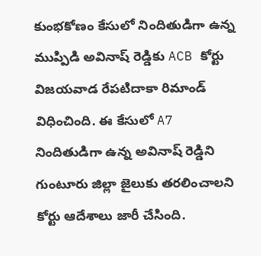కుంభకోణం కేసులో నిందితుడిగా ఉన్న ముప్పిడి అవినాష్ రెడ్డికు ACB కోర్టు విజయవాడ రేపటిదాకా రిమాండ్ విధించింది. ఈ కేసులో A7 నిందితుడిగా ఉన్న అవినాష్ రెడ్డిని గుంటూరు జిల్లా జైలుకు తరలించాలని కోర్టు ఆదేశాలు జారీ చేసింది.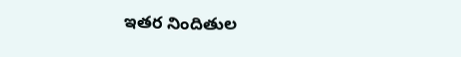ఇతర నిందితుల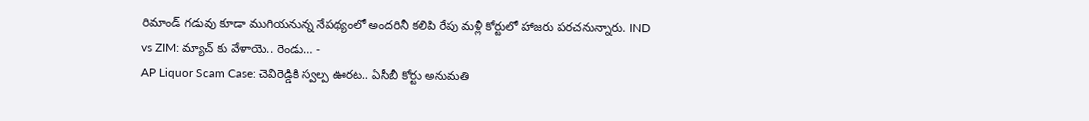రిమాండ్ గడువు కూడా ముగియనున్న నేపథ్యంలో అందరినీ కలిపి రేపు మళ్లీ కోర్టులో హాజరు పరచనున్నారు. IND vs ZIM: మ్యాచ్ కు వేళాయె.. రెండు… -
AP Liquor Scam Case: చెవిరెడ్డికి స్వల్ప ఊరట.. ఏసీబీ కోర్టు అనుమతి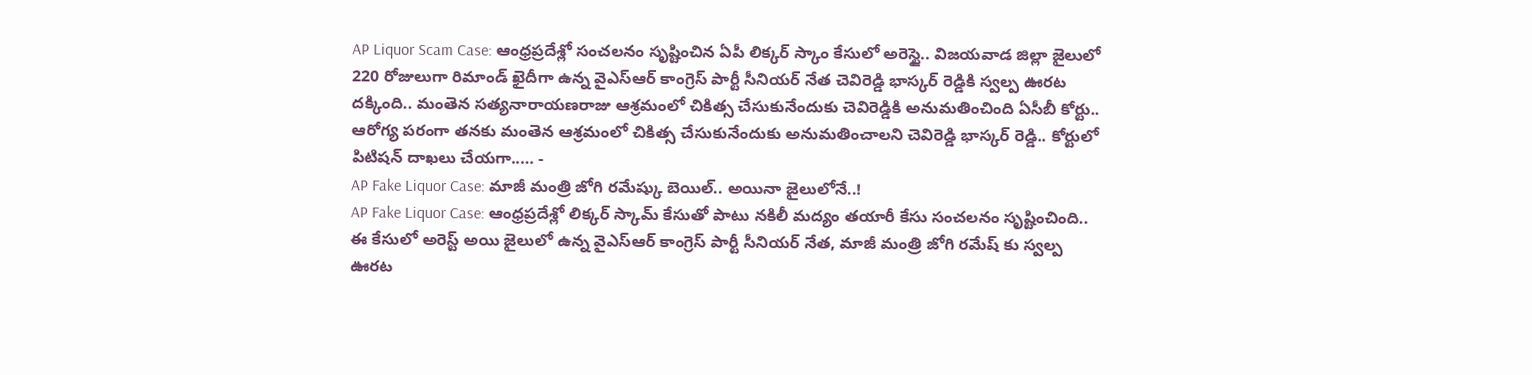AP Liquor Scam Case: ఆంధ్రప్రదేశ్లో సంచలనం సృష్టించిన ఏపీ లిక్కర్ స్కాం కేసులో అరెస్టై.. విజయవాడ జిల్లా జైలులో 220 రోజులుగా రిమాండ్ ఖైదీగా ఉన్న వైఎస్ఆర్ కాంగ్రెస్ పార్టీ సీనియర్ నేత చెవిరెడ్డి భాస్కర్ రెడ్డికి స్వల్ప ఊరట దక్కింది.. మంతెన సత్యనారాయణరాజు ఆశ్రమంలో చికిత్స చేసుకునేందుకు చెవిరెడ్డికి అనుమతించింది ఏసీబీ కోర్టు.. ఆరోగ్య పరంగా తనకు మంతెన ఆశ్రమంలో చికిత్స చేసుకునేందుకు అనుమతించాలని చెవిరెడ్డి భాస్కర్ రెడ్డి.. కోర్టులో పిటిషన్ దాఖలు చేయగా..… -
AP Fake Liquor Case: మాజీ మంత్రి జోగి రమేష్కు బెయిల్.. అయినా జైలులోనే..!
AP Fake Liquor Case: ఆంధ్రప్రదేశ్లో లిక్కర్ స్కామ్ కేసుతో పాటు నకిలీ మద్యం తయారీ కేసు సంచలనం సృష్టించింది.. ఈ కేసులో అరెస్ట్ అయి జైలులో ఉన్న వైఎస్ఆర్ కాంగ్రెస్ పార్టీ సీనియర్ నేత, మాజీ మంత్రి జోగి రమేష్ కు స్వల్ప ఊరట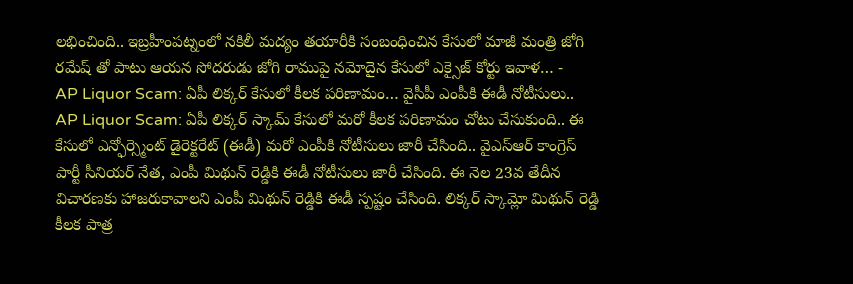లభించింది.. ఇబ్రహీంపట్నంలో నకిలీ మద్యం తయారీకి సంబంధించిన కేసులో మాజీ మంత్రి జోగి రమేష్ తో పాటు ఆయన సోదరుడు జోగి రాముపై నమోదైన కేసులో ఎక్సైజ్ కోర్టు ఇవాళ… -
AP Liquor Scam: ఏపీ లిక్కర్ కేసులో కీలక పరిణామం… వైసీపీ ఎంపీకి ఈడీ నోటీసులు..
AP Liquor Scam: ఏపీ లిక్కర్ స్కామ్ కేసులో మరో కీలక పరిణామం చోటు చేసుకుంది.. ఈ కేసులో ఎన్ఫోర్స్మెంట్ డైరెక్టరేట్ (ఈడీ) మరో ఎంపీకి నోటీసులు జారీ చేసింది.. వైఎస్ఆర్ కాంగ్రెస్ పార్టీ సీనియర్ నేత, ఎంపీ మిథున్ రెడ్డికి ఈడీ నోటీసులు జారీ చేసింది. ఈ నెల 23వ తేదీన విచారణకు హాజరుకావాలని ఎంపీ మిథున్ రెడ్డికి ఈడీ స్పష్టం చేసింది. లిక్కర్ స్కామ్లో మిథున్ రెడ్డి కీలక పాత్ర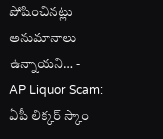పోషించినట్లు అనుమానాలు ఉన్నాయని… -
AP Liquor Scam: ఏపీ లిక్కర్ స్కాం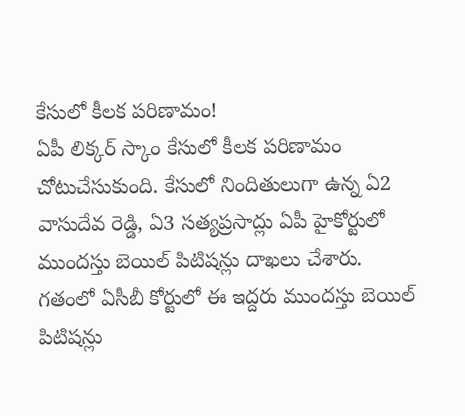కేసులో కీలక పరిణామం!
ఏపీ లిక్కర్ స్కాం కేసులో కీలక పరిణామం చోటుచేసుకుంది. కేసులో నిందితులుగా ఉన్న ఏ2 వాసుదేవ రెడ్డి, ఏ3 సత్యప్రసాద్లు ఏపీ హైకోర్టులో ముందస్తు బెయిల్ పిటిషన్లు దాఖలు చేశారు. గతంలో ఏసీబీ కోర్టులో ఈ ఇద్దరు ముందస్తు బెయిల్ పిటిషన్లు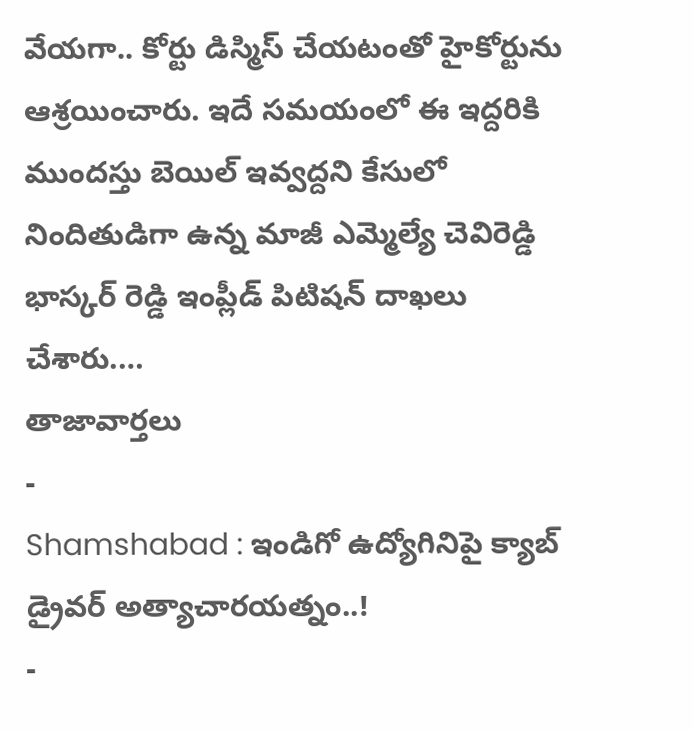వేయగా.. కోర్టు డిస్మిస్ చేయటంతో హైకోర్టును ఆశ్రయించారు. ఇదే సమయంలో ఈ ఇద్దరికి ముందస్తు బెయిల్ ఇవ్వద్దని కేసులో నిందితుడిగా ఉన్న మాజీ ఎమ్మెల్యే చెవిరెడ్డి భాస్కర్ రెడ్డి ఇంప్లీడ్ పిటిషన్ దాఖలు చేశారు.…
తాజావార్తలు
-
Shamshabad : ఇండిగో ఉద్యోగినిపై క్యాబ్ డ్రైవర్ అత్యాచారయత్నం..!
-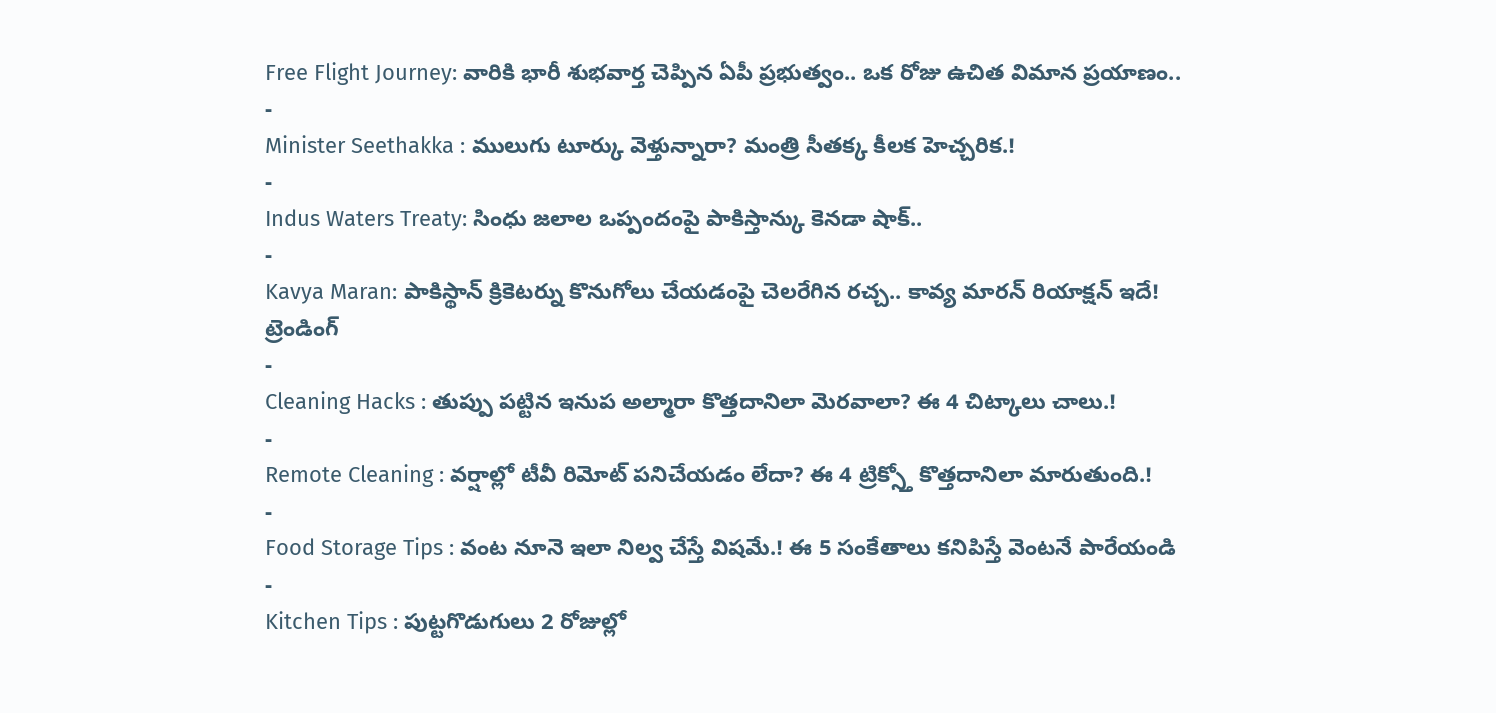Free Flight Journey: వారికి భారీ శుభవార్త చెప్పిన ఏపీ ప్రభుత్వం.. ఒక రోజు ఉచిత విమాన ప్రయాణం..
-
Minister Seethakka : ములుగు టూర్కు వెళ్తున్నారా? మంత్రి సీతక్క కీలక హెచ్చరిక.!
-
Indus Waters Treaty: సింధు జలాల ఒప్పందంపై పాకిస్తాన్కు కెనడా షాక్..
-
Kavya Maran: పాకిస్థాన్ క్రికెటర్ను కొనుగోలు చేయడంపై చెలరేగిన రచ్చ.. కావ్య మారన్ రియాక్షన్ ఇదే!
ట్రెండింగ్
-
Cleaning Hacks : తుప్పు పట్టిన ఇనుప అల్మారా కొత్తదానిలా మెరవాలా? ఈ 4 చిట్కాలు చాలు.!
-
Remote Cleaning : వర్షాల్లో టీవీ రిమోట్ పనిచేయడం లేదా? ఈ 4 ట్రిక్స్తో కొత్తదానిలా మారుతుంది.!
-
Food Storage Tips : వంట నూనె ఇలా నిల్వ చేస్తే విషమే.! ఈ 5 సంకేతాలు కనిపిస్తే వెంటనే పారేయండి
-
Kitchen Tips : పుట్టగొడుగులు 2 రోజుల్లో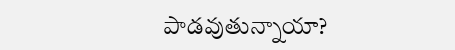పాడవుతున్నాయా?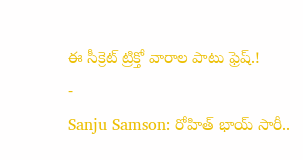ఈ సీక్రెట్ ట్రిక్తో వారాల పాటు ఫ్రెష్.!
-
Sanju Samson: రోహిత్ భాయ్ సారీ..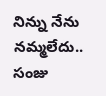నిన్ను నేను నమ్మలేదు.. సంజు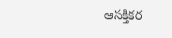ఆసక్తికర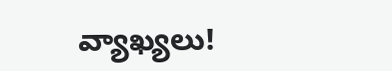వ్యాఖ్యలు!